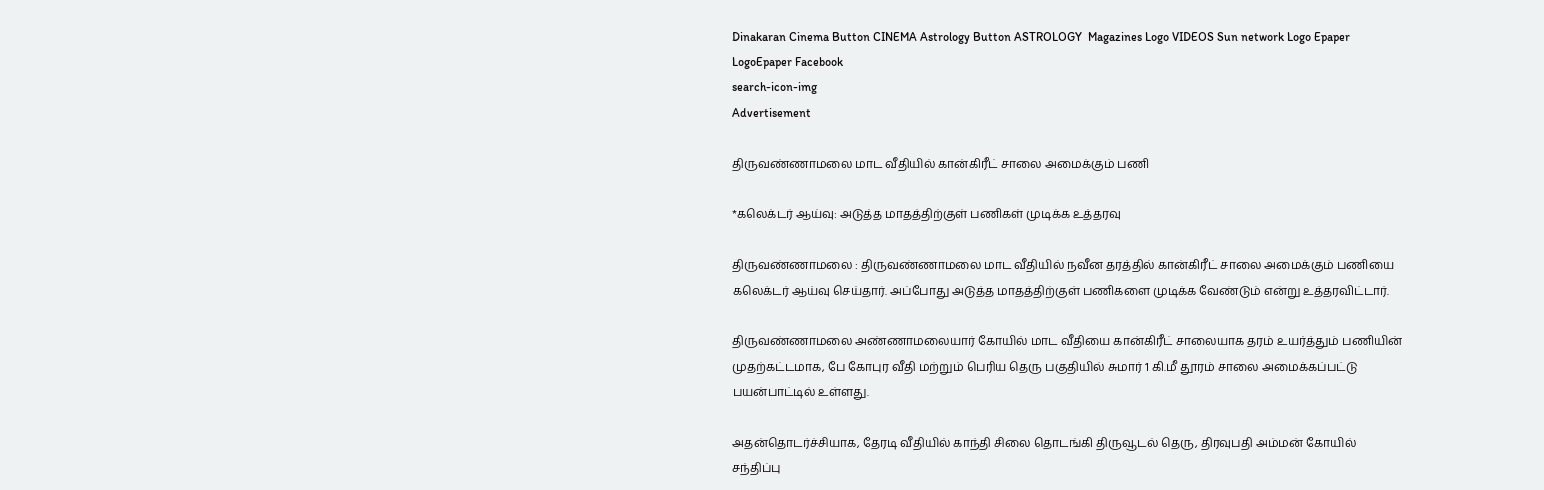Dinakaran Cinema Button CINEMA Astrology Button ASTROLOGY  Magazines Logo VIDEOS Sun network Logo Epaper LogoEpaper Facebook
search-icon-img
Advertisement

திருவண்ணாமலை மாட வீதியில் கான்கிரீட் சாலை அமைக்கும் பணி

*கலெக்டர் ஆய்வு: அடுத்த மாதத்திற்குள் பணிகள் முடிக்க உத்தரவு

திருவண்ணாமலை : திருவண்ணாமலை மாட வீதியில் நவீன தரத்தில் கான்கிரீட் சாலை அமைக்கும் பணியை கலெக்டர் ஆய்வு செய்தார். அப்போது அடுத்த மாதத்திற்குள் பணிகளை முடிக்க வேண்டும் என்று உத்தரவிட்டார்.

திருவண்ணாமலை அண்ணாமலையார் கோயில் மாட வீதியை கான்கிரீட் சாலையாக தரம் உயர்த்தும் பணியின் முதற்கட்டமாக, பே கோபுர வீதி மற்றும் பெரிய தெரு பகுதியில் சுமார் 1 கி.மீ தூரம் சாலை அமைக்கப்பட்டு பயன்பாட்டில் உள்ளது.

அதன்தொடர்ச்சியாக, தேரடி வீதியில் காந்தி சிலை தொடங்கி திருவூடல் தெரு, திரவுபதி அம்மன் கோயில் சந்திப்பு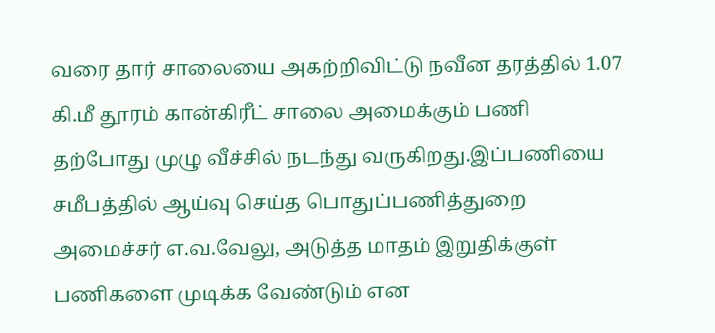வரை தார் சாலையை அகற்றிவிட்டு நவீன தரத்தில் 1.07 கி.மீ தூரம் கான்கிரீட் சாலை அமைக்கும் பணி தற்போது முழு வீச்சில் நடந்து வருகிறது.இப்பணியை சமீபத்தில் ஆய்வு செய்த பொதுப்பணித்துறை அமைச்சர் எ.வ.வேலு, அடுத்த மாதம் இறுதிக்குள் பணிகளை முடிக்க வேண்டும் என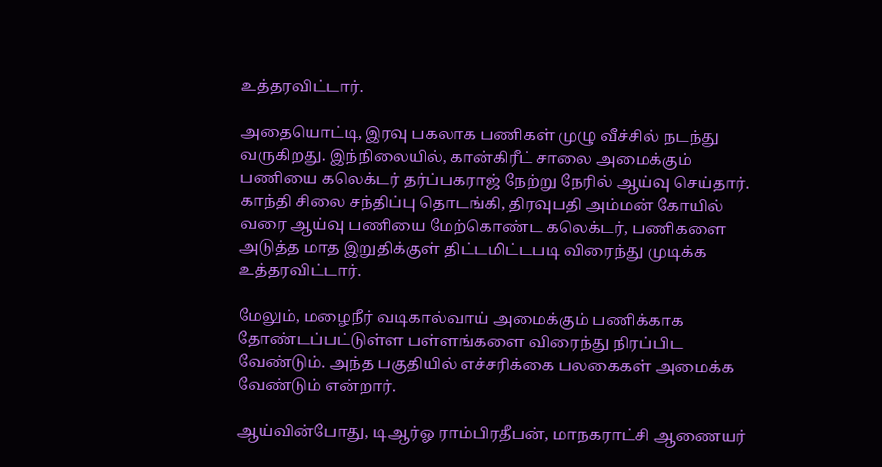உத்தரவிட்டார்.

அதையொட்டி, இரவு பகலாக பணிகள் முழு வீச்சில் நடந்து வருகிறது. இந்நிலையில், கான்கிரீட் சாலை அமைக்கும் பணியை கலெக்டர் தர்ப்பகராஜ் நேற்று நேரில் ஆய்வு செய்தார். காந்தி சிலை சந்திப்பு தொடங்கி, திரவுபதி அம்மன் கோயில் வரை ஆய்வு பணியை மேற்கொண்ட கலெக்டர், பணிகளை அடுத்த மாத இறுதிக்குள் திட்டமிட்டபடி விரைந்து முடிக்க உத்தரவிட்டார்.

மேலும், மழைநீர் வடிகால்வாய் அமைக்கும் பணிக்காக தோண்டப்பட்டுள்ள பள்ளங்களை விரைந்து நிரப்பிட வேண்டும். அந்த பகுதியில் எச்சரிக்கை பலகைகள் அமைக்க வேண்டும் என்றார்.

ஆய்வின்போது, டிஆர்ஓ ராம்பிரதீபன், மாநகராட்சி ஆணையர்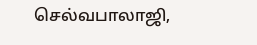செல்வபாலாஜி,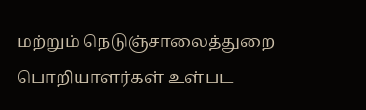மற்றும் நெடுஞ்சாலைத்துறை பொறியாளர்கள் உள்பட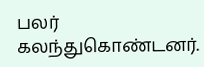பலர் கலந்துகொண்டனர்.